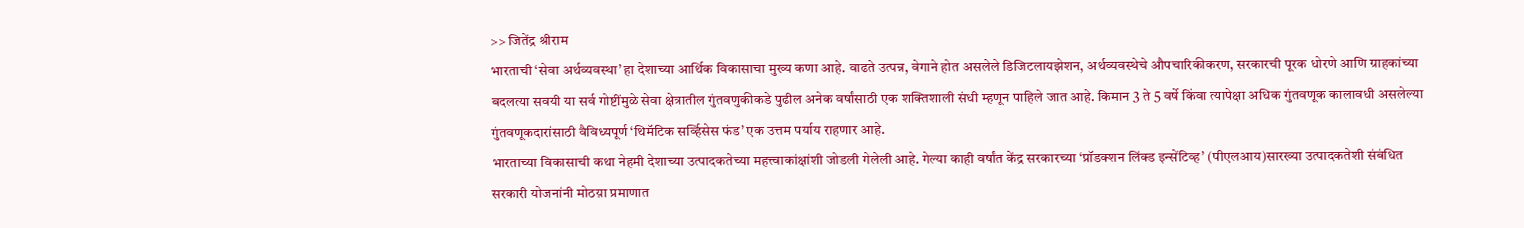>> जितेंद्र श्रीराम
भारताची ‘सेवा अर्थव्यवस्था’ हा देशाच्या आर्थिक विकासाचा मुख्य कणा आहे. वाढते उत्पन्न, वेगाने होत असलेले डिजिटलायझेशन, अर्थव्यवस्थेचे औपचारिकीकरण, सरकारची पूरक धोरणे आणि ग्राहकांच्या बदलत्या सवयी या सर्व गोष्टींमुळे सेवा क्षेत्रातील गुंतवणुकीकडे पुढील अनेक वर्षांसाठी एक शक्तिशाली संधी म्हणून पाहिले जात आहे. किमान 3 ते 5 वर्षे किंवा त्यापेक्षा अधिक गुंतवणूक कालावधी असलेल्या गुंतवणूकदारांसाठी वैविध्यपूर्ण ‘थिमॅटिक सर्व्हिसेस फंड’ एक उत्तम पर्याय राहणार आहे.
भारताच्या विकासाची कथा नेहमी देशाच्या उत्पादकतेच्या महत्त्वाकांक्षांशी जोडली गेलेली आहे. गेल्या काही वर्षांत केंद्र सरकारच्या ‘प्रॉडक्शन लिंक्ड इन्सेंटिव्ह’ (पीएलआय)सारख्या उत्पादकतेशी संबंधित सरकारी योजनांनी मोठय़ा प्रमाणात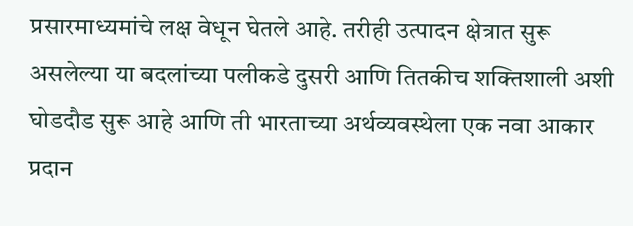प्रसारमाध्यमांचे लक्ष वेधून घेतले आहे. तरीही उत्पादन क्षेत्रात सुरू असलेल्या या बदलांच्या पलीकडे दुसरी आणि तितकीच शक्तिशाली अशी घोडदौड सुरू आहे आणि ती भारताच्या अर्थव्यवस्थेला एक नवा आकार प्रदान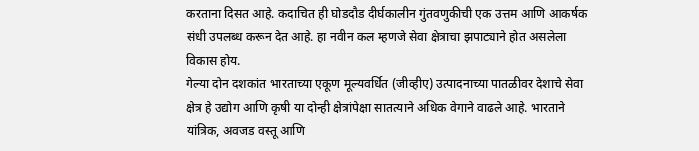करताना दिसत आहे. कदाचित ही घोडदौड दीर्घकालीन गुंतवणुकीची एक उत्तम आणि आकर्षक संधी उपलब्ध करून देत आहे. हा नवीन कल म्हणजे सेवा क्षेत्राचा झपाट्याने होत असलेला विकास होय.
गेल्या दोन दशकांत भारताच्या एकूण मूल्यवर्धित (जीव्हीए) उत्पादनाच्या पातळीवर देशाचे सेवा क्षेत्र हे उद्योग आणि कृषी या दोन्ही क्षेत्रांपेक्षा सातत्याने अधिक वेगाने वाढले आहे. भारताने यांत्रिक, अवजड वस्तू आणि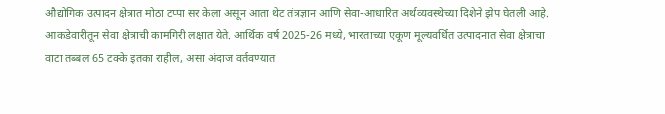औद्योगिक उत्पादन क्षेत्रात मोठा टप्पा सर केला असून आता थेट तंत्रज्ञान आणि सेवा-आधारित अर्थव्यवस्थेच्या दिशेने झेप घेतली आहे. आकडेवारीतून सेवा क्षेत्राची कामगिरी लक्षात येते. आर्थिक वर्ष 2025-26 मध्ये, भारताच्या एकूण मूल्यवर्धित उत्पादनात सेवा क्षेत्राचा वाटा तब्बल 65 टक्के इतका राहील, असा अंदाज वर्तवण्यात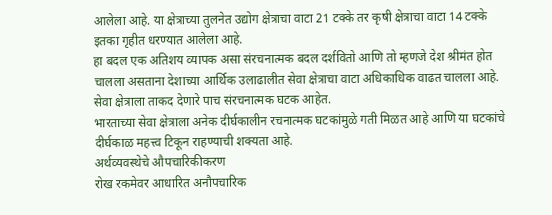आलेला आहे. या क्षेत्राच्या तुलनेत उद्योग क्षेत्राचा वाटा 21 टक्के तर कृषी क्षेत्राचा वाटा 14 टक्के इतका गृहीत धरण्यात आलेला आहे.
हा बदल एक अतिशय व्यापक असा संरचनात्मक बदल दर्शवितो आणि तो म्हणजे देश श्रीमंत होत चालला असताना देशाच्या आर्थिक उलाढालीत सेवा क्षेत्राचा वाटा अधिकाधिक वाढत चालला आहे. सेवा क्षेत्राला ताकद देणारे पाच संरचनात्मक घटक आहेत.
भारताच्या सेवा क्षेत्राला अनेक दीर्घकालीन रचनात्मक घटकांमुळे गती मिळत आहे आणि या घटकांचे दीर्घकाळ महत्त्व टिकून राहण्याची शक्यता आहे.
अर्थव्यवस्थेचे औपचारिकीकरण
रोख रकमेवर आधारित अनौपचारिक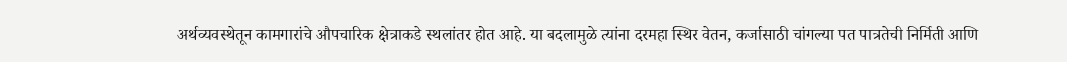अर्थव्यवस्थेतून कामगारांचे औपचारिक क्षेत्राकडे स्थलांतर होत आहे. या बदलामुळे त्यांना दरमहा स्थिर वेतन, कर्जासाठी चांगल्या पत पात्रतेची निर्मिती आणि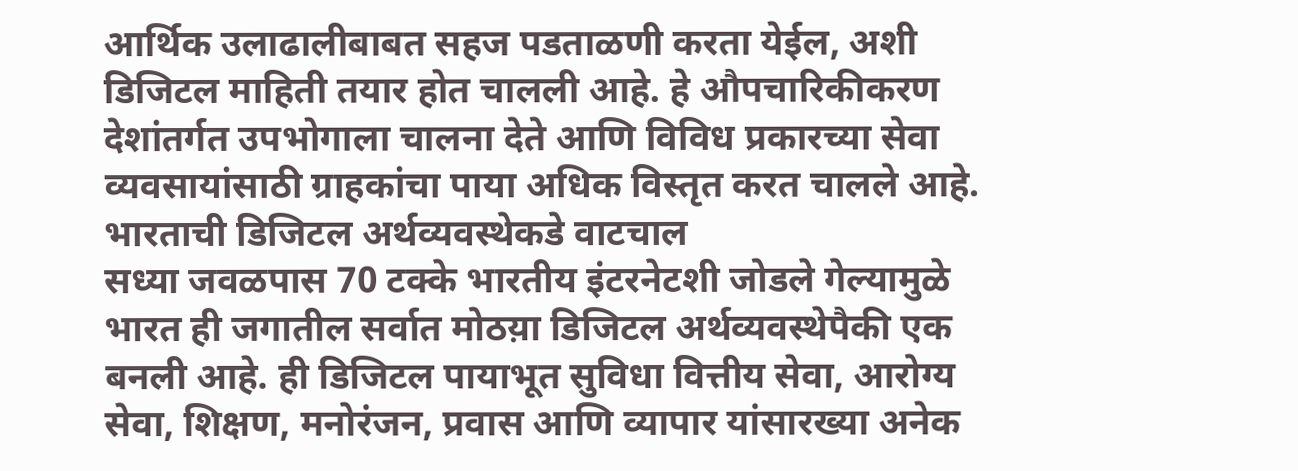आर्थिक उलाढालीबाबत सहज पडताळणी करता येईल, अशी डिजिटल माहिती तयार होत चालली आहे. हे औपचारिकीकरण देशांतर्गत उपभोगाला चालना देते आणि विविध प्रकारच्या सेवा व्यवसायांसाठी ग्राहकांचा पाया अधिक विस्तृत करत चालले आहे.
भारताची डिजिटल अर्थव्यवस्थेकडे वाटचाल
सध्या जवळपास 70 टक्के भारतीय इंटरनेटशी जोडले गेल्यामुळे भारत ही जगातील सर्वात मोठय़ा डिजिटल अर्थव्यवस्थेपैकी एक बनली आहे. ही डिजिटल पायाभूत सुविधा वित्तीय सेवा, आरोग्य सेवा, शिक्षण, मनोरंजन, प्रवास आणि व्यापार यांसारख्या अनेक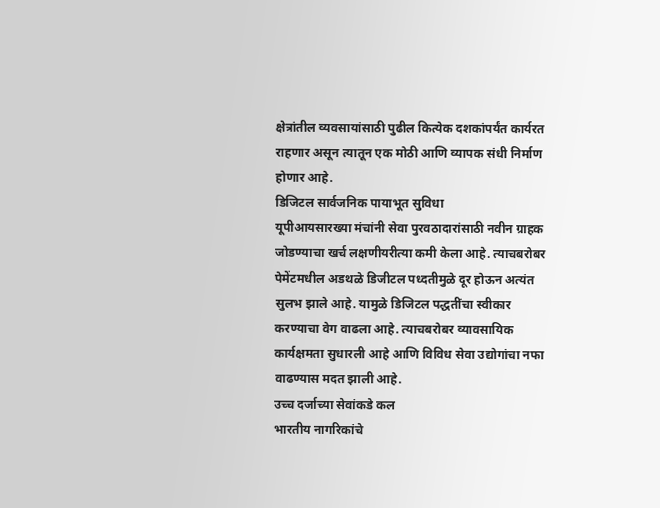क्षेत्रांतील व्यवसायांसाठी पुढील कित्येक दशकांपर्यंत कार्यरत राहणार असून त्यातून एक मोठी आणि व्यापक संधी निर्माण होणार आहे.
डिजिटल सार्वजनिक पायाभूत सुविधा
यूपीआयसारख्या मंचांनी सेवा पुरवठादारांसाठी नवीन ग्राहक जोडण्याचा खर्च लक्षणीयरीत्या कमी केला आहे. त्याचबरोबर पेमेंटमधील अडथळे डिजीटल पध्दतीमुळे दूर होऊन अत्यंत सुलभ झाले आहे. यामुळे डिजिटल पद्धतींचा स्वीकार करण्याचा वेग वाढला आहे. त्याचबरोबर व्यावसायिक कार्यक्षमता सुधारली आहे आणि विविध सेवा उद्योगांचा नफा वाढण्यास मदत झाली आहे.
उच्च दर्जाच्या सेवांकडे कल
भारतीय नागरिकांचे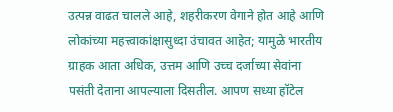उत्पन्न वाढत चालले आहे, शहरीकरण वेगाने होत आहे आणि लोकांच्या महत्त्वाकांक्षासुध्दा उंचावत आहेत; यामुळे भारतीय ग्राहक आता अधिक, उत्तम आणि उच्च दर्जाच्या सेवांना पसंती देताना आपल्याला दिसतील. आपण सध्या हॉटेल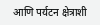आणि पर्यटन क्षेत्राशी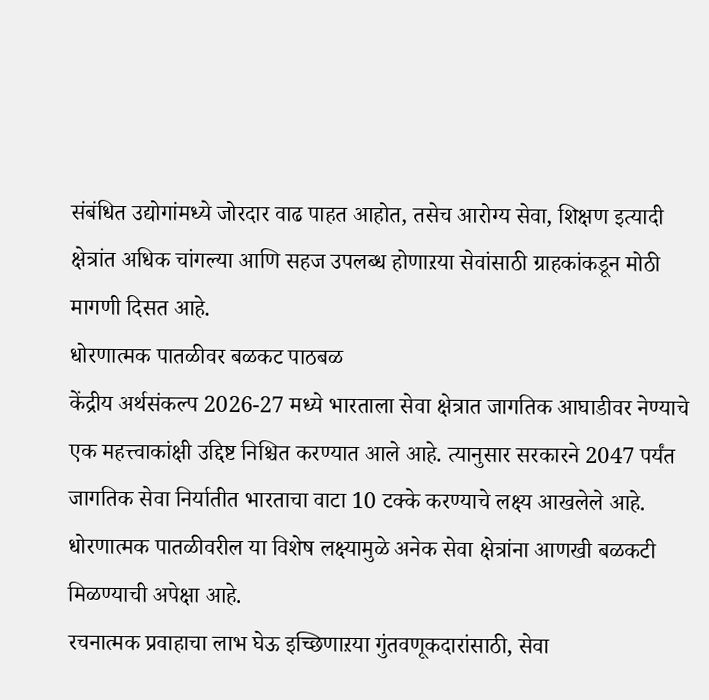संबंधित उद्योगांमध्ये जोरदार वाढ पाहत आहोत, तसेच आरोग्य सेवा, शिक्षण इत्यादी क्षेत्रांत अधिक चांगल्या आणि सहज उपलब्ध होणाऱया सेवांसाठी ग्राहकांकडून मोठी मागणी दिसत आहे.
धोरणात्मक पातळीवर बळकट पाठबळ
केंद्रीय अर्थसंकल्प 2026-27 मध्ये भारताला सेवा क्षेत्रात जागतिक आघाडीवर नेण्याचे एक महत्त्वाकांक्षी उद्दिष्ट निश्चित करण्यात आले आहे. त्यानुसार सरकारने 2047 पर्यंत जागतिक सेवा निर्यातीत भारताचा वाटा 10 टक्के करण्याचे लक्ष्य आखलेले आहे. धोरणात्मक पातळीवरील या विशेष लक्ष्यामुळे अनेक सेवा क्षेत्रांना आणखी बळकटी मिळण्याची अपेक्षा आहे.
रचनात्मक प्रवाहाचा लाभ घेऊ इच्छिणाऱया गुंतवणूकदारांसाठी, सेवा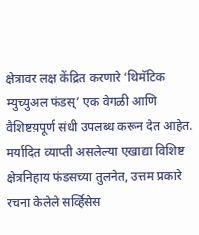क्षेत्रावर लक्ष केंद्रित करणारे ‘थिमॅटिक म्युच्युअल फंडस्’ एक वेगळी आणि वैशिष्टय़पूर्ण संधी उपलब्ध करून देत आहेत.
मर्यादित व्याप्ती असलेल्या एखाद्या विशिष्ट क्षेत्रनिहाय फंडसच्या तुलनेत, उत्तम प्रकारे रचना केलेले सर्व्हिसेस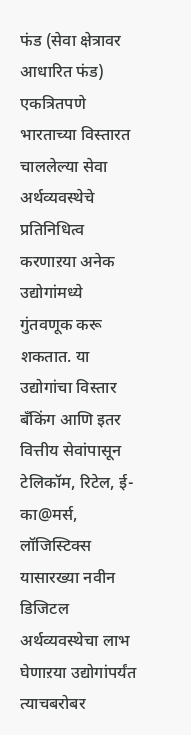फंड (सेवा क्षेत्रावर आधारित फंड) एकत्रितपणे भारताच्या विस्तारत चाललेल्या सेवा अर्थव्यवस्थेचे प्रतिनिधित्व करणाऱया अनेक उद्योगांमध्ये गुंतवणूक करू शकतात. या उद्योगांचा विस्तार बँकिंग आणि इतर वित्तीय सेवांपासून टेलिकॉम, रिटेल, ई-का@मर्स, लॉजिस्टिक्स यासारख्या नवीन डिजिटल अर्थव्यवस्थेचा लाभ घेणाऱया उद्योगांपर्यंत त्याचबरोबर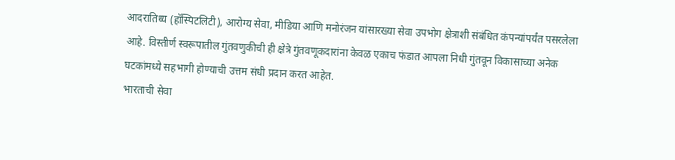आदरातिथ्य (हॉस्पिटलिटी), आरोग्य सेवा, मीडिया आणि मनोरंजन यांसारख्या सेवा उपभोग क्षेत्राशी संबंधित कंपन्यांपर्यंत पसरलेला आहे. विस्तीर्ण स्वरूपातील गुंतवणुकीची ही क्षेत्रे गुंतवणूकदारांना केवळ एकाच फंडात आपला निधी गुंतवून विकासाच्या अनेक घटकांमध्ये सहभागी होण्याची उत्तम संधी प्रदान करत आहेत.
भारताची सेवा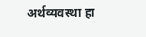अर्थव्यवस्था हा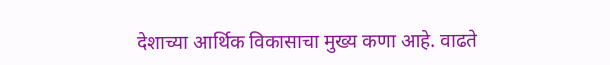देशाच्या आर्थिक विकासाचा मुख्य कणा आहे. वाढते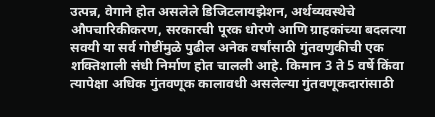उत्पन्न, वेगाने होत असलेले डिजिटलायझेशन, अर्थव्यवस्थेचे औपचारिकीकरण, सरकारची पूरक धोरणे आणि ग्राहकांच्या बदलत्या सवयी या सर्व गोष्टींमुळे पुढील अनेक वर्षांसाठी गुंतवणुकीची एक शक्तिशाली संधी निर्माण होत चालली आहे. किमान 3 ते 5 वर्षे किंवा त्यापेक्षा अधिक गुंतवणूक कालावधी असलेल्या गुंतवणूकदारांसाठी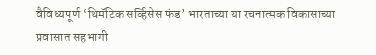वैविध्यपूर्ण ‘थिमॅटिक सर्व्हिसेस फंड’ भारताच्या या रचनात्मक विकासाच्या प्रवासात सहभागी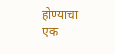होण्याचा एक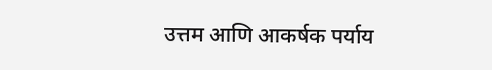उत्तम आणि आकर्षक पर्याय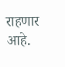राहणार आहे.